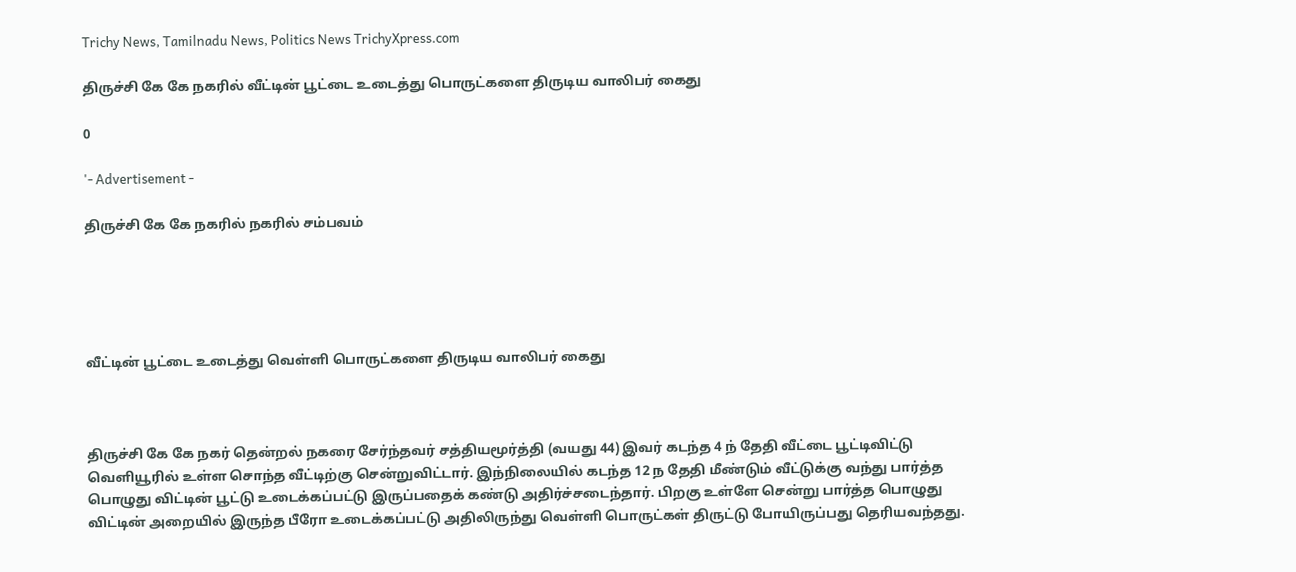Trichy News, Tamilnadu News, Politics News TrichyXpress.com

திருச்சி கே கே நகரில் வீட்டின் பூட்டை உடைத்து பொருட்களை திருடிய வாலிபர் கைது

0

'- Advertisement -

திருச்சி கே கே நகரில் நகரில் சம்பவம்





வீட்டின் பூட்டை உடைத்து வெள்ளி பொருட்களை திருடிய வாலிபர் கைது



திருச்சி கே கே நகர் தென்றல் நகரை சேர்ந்தவர் சத்தியமூர்த்தி (வயது 44) இவர் கடந்த 4 ந் தேதி வீட்டை பூட்டிவிட்டு வெளியூரில் உள்ள சொந்த வீட்டிற்கு சென்றுவிட்டார். இந்நிலையில் கடந்த 12 ந தேதி மீண்டும் வீட்டுக்கு வந்து பார்த்த பொழுது விட்டின் பூட்டு உடைக்கப்பட்டு இருப்பதைக் கண்டு அதிர்ச்சடைந்தார். பிறகு உள்ளே சென்று பார்த்த பொழுது விட்டின் அறையில் இருந்த பீரோ உடைக்கப்பட்டு அதிலிருந்து வெள்ளி பொருட்கள் திருட்டு போயிருப்பது தெரியவந்தது.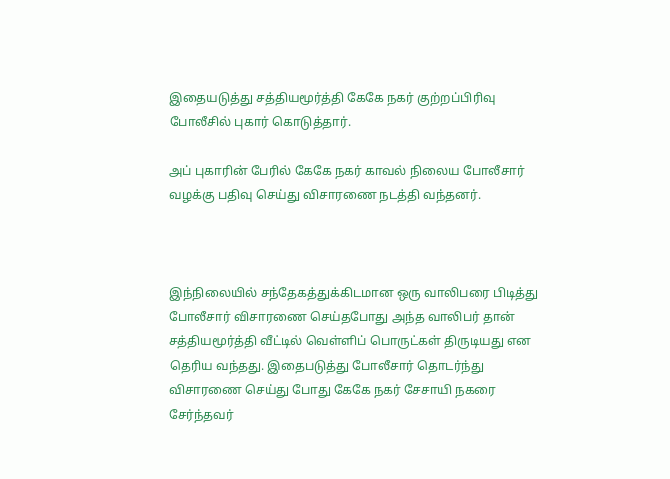இதையடுத்து சத்தியமூர்த்தி கேகே நகர் குற்றப்பிரிவு போலீசில் புகார் கொடுத்தார்.

அப் புகாரின் பேரில் கேகே நகர் காவல் நிலைய போலீசார் வழக்கு பதிவு செய்து விசாரணை நடத்தி வந்தனர்.



இந்நிலையில் சந்தேகத்துக்கிடமான ஒரு வாலிபரை பிடித்து போலீசார் விசாரணை செய்தபோது அந்த வாலிபர் தான் சத்தியமூர்த்தி வீட்டில் வெள்ளிப் பொருட்கள் திருடியது என தெரிய வந்தது. இதைபடுத்து போலீசார் தொடர்ந்து விசாரணை செய்து போது கேகே நகர் சேசாயி நகரை சேர்ந்தவர்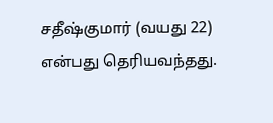சதீஷ்குமார் (வயது 22) என்பது தெரியவந்தது.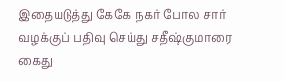இதையடுத்து கேகே நகர் போல சார் வழக்குப் பதிவு செய்து சதீஷ்குமாரை கைது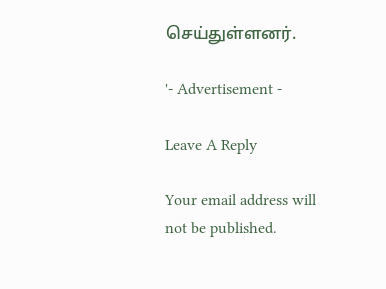செய்துள்ளனர்.

'- Advertisement -

Leave A Reply

Your email address will not be published.